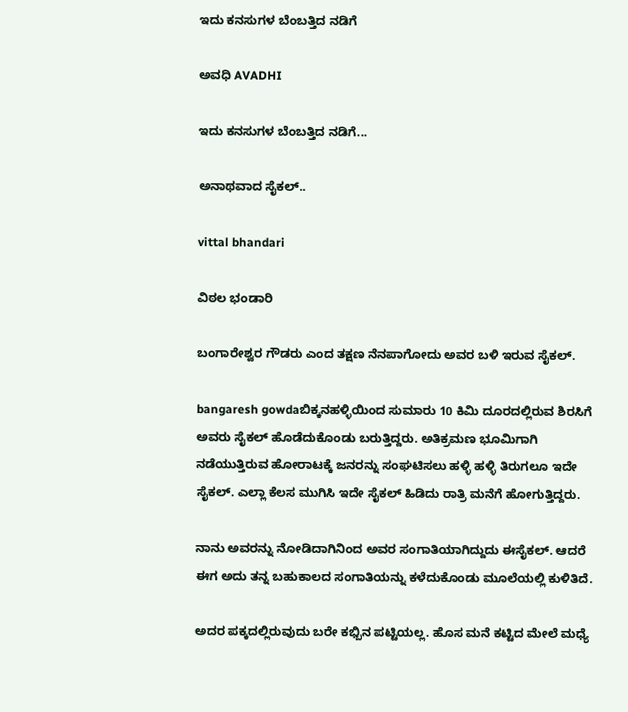ಇದು ಕನಸುಗಳ ಬೆಂಬತ್ತಿದ ನಡಿಗೆ‍

ಅವಧಿ AVADHI

ಇದು ಕನಸುಗಳ ಬೆಂಬತ್ತಿದ ನಡಿಗೆ...

ಅನಾಥವಾದ ಸೈಕಲ್..

vittal bhandari

ವಿಠಲ ಭಂಡಾರಿ

ಬಂಗಾರೇಶ್ವರ ಗೌಡರು ಎಂದ ತಕ್ಷಣ ನೆನಪಾಗೋದು ಅವರ ಬಳಿ ಇರುವ ಸೈಕಲ್.

bangaresh gowdaಬಿಕ್ಕನಹಳ್ಳಿಯಿಂದ ಸುಮಾರು 10 ಕಿಮಿ ದೂರದಲ್ಲಿರುವ ಶಿರಸಿಗೆ ಅವರು ಸೈಕಲ್ ಹೊಡೆದುಕೊಂಡು ಬರುತ್ತಿದ್ದರು. ಅತಿಕ್ರಮಣ ಭೂಮಿಗಾಗಿ ನಡೆಯುತ್ತಿರುವ ಹೋರಾಟಕ್ಕೆ ಜನರನ್ನು ಸಂಘಟಿಸಲು ಹಳ್ಳಿ ಹಳ್ಳಿ ತಿರುಗಲೂ ಇದೇ ಸೈಕಲ್. ಎಲ್ಲಾ ಕೆಲಸ ಮುಗಿಸಿ ಇದೇ ಸೈಕಲ್ ಹಿಡಿದು ರಾತ್ರಿ ಮನೆಗೆ ಹೋಗುತ್ತಿದ್ದರು.

ನಾನು ಅವರನ್ನು ನೋಡಿದಾಗಿನಿಂದ ಅವರ ಸಂಗಾತಿಯಾಗಿದ್ದುದು ಈಸೈಕಲ್. ಆದರೆ ಈಗ ಅದು ತನ್ನ ಬಹುಕಾಲದ ಸಂಗಾತಿಯನ್ನು ಕಳೆದುಕೊಂಡು ಮೂಲೆಯಲ್ಲಿ ಕುಳಿತಿದೆ.

ಅದರ ಪಕ್ಕದಲ್ಲಿರುವುದು ಬರೇ ಕಭ್ಬಿನ ಪಟ್ಟಿಯಲ್ಲ. ಹೊಸ ಮನೆ ಕಟ್ಟಿದ ಮೇಲೆ ಮಧ್ಯೆ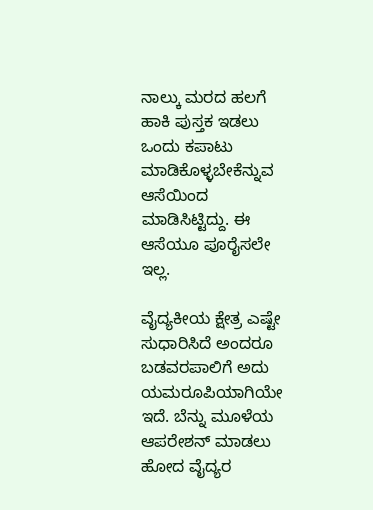ನಾಲ್ಕು ಮರದ ಹಲಗೆ ಹಾಕಿ ಪುಸ್ತಕ ಇಡಲು ಒಂದು ಕಪಾಟು ಮಾಡಿಕೊಳ್ಳಬೇಕೆನ್ನುವ ಆಸೆಯಿಂದ ಮಾಡಿಸಿಟ್ಟಿದ್ದು. ಈ ಆಸೆಯೂ ಪೂರೈಸಲೇ ಇಲ್ಲ.

ವೈದ್ಯಕೀಯ ಕ್ಷೇತ್ರ ಎಷ್ಟೇ ಸುಧಾರಿಸಿದೆ ಅಂದರೂ ಬಡವರಪಾಲಿಗೆ ಅದು ಯಮರೂಪಿಯಾಗಿಯೇ ಇದೆ. ಬೆನ್ನು ಮೂಳೆಯ ಆಪರೇಶನ್ ಮಾಡಲು ಹೋದ ವೈದ್ಯರ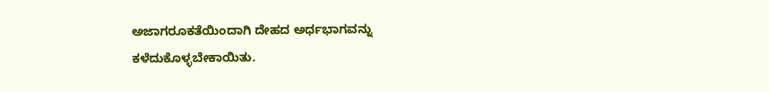ಅಜಾಗರೂಕತೆಯಿಂದಾಗಿ ದೇಹದ ಅರ್ಧಭಾಗವನ್ನು ಕಳೆದುಕೊಳ್ಳಬೇಕಾಯಿತು.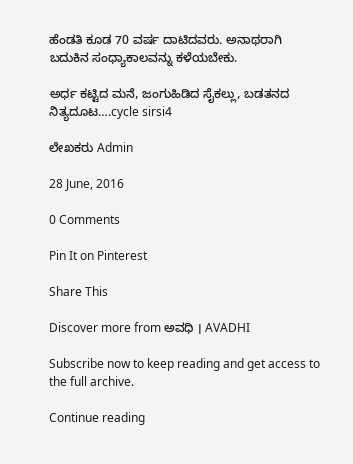ಹೆಂಡತಿ ಕೂಡ 70 ವರ್ಷ ದಾಟಿದವರು. ಅನಾಥರಾಗಿ ಬದುಕಿನ ಸಂಧ್ಯಾಕಾಲವನ್ನು ಕಳೆಯಬೇಕು.

ಅರ್ಧ ಕಟ್ಟಿದ ಮನೆ, ಜಂಗುಹಿಡಿದ ಸೈಕಲ್ಲು, ಬಡತನದ ನಿತ್ಯದೂಟ….cycle sirsi4

ಲೇಖಕರು Admin

28 June, 2016

0 Comments

Pin It on Pinterest

Share This

Discover more from ಅವಧಿ । AVADHI

Subscribe now to keep reading and get access to the full archive.

Continue reading